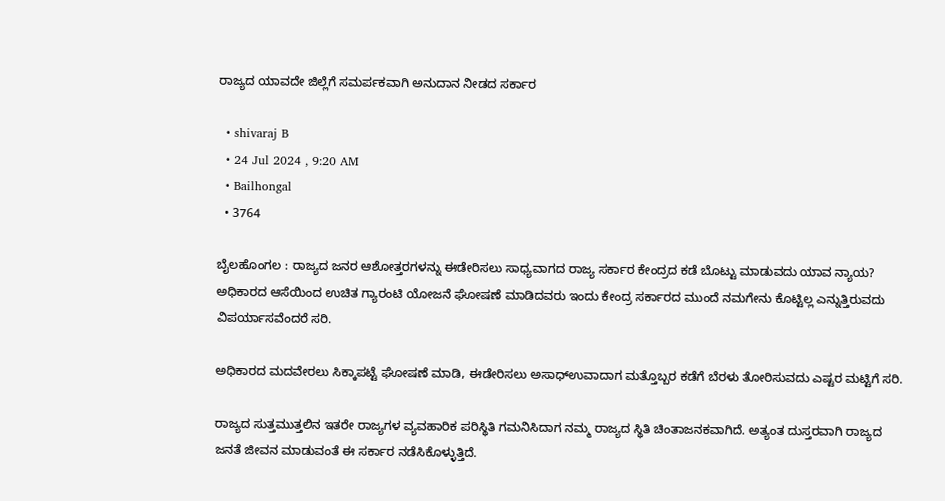ರಾಜ್ಯದ ಯಾವದೇ ಜಿಲ್ಲೆಗೆ ಸಮರ್ಪಕವಾಗಿ ಅನುದಾನ ನೀಡದ ಸರ್ಕಾರ

  • shivaraj B
  • 24 Jul 2024 , 9:20 AM
  • Bailhongal
  • 3764

ಬೈಲಹೊಂಗಲ : ರಾಜ್ಯದ ಜನರ ಆಶೋತ್ತರಗಳನ್ನು ಈಡೇರಿಸಲು ಸಾಧ್ಯವಾಗದ ರಾಜ್ಯ ಸರ್ಕಾರ ಕೇಂದ್ರದ ಕಡೆ ಬೊಟ್ಟು ಮಾಡುವದು ಯಾವ ನ್ಯಾಯ? ಅಧಿಕಾರದ‌ ಆಸೆಯಿಂದ ಉಚಿತ ಗ್ಯಾರಂಟಿ ಯೋಜನೆ ಘೋಷಣೆ ಮಾಡಿದವರು ಇಂದು ಕೇಂದ್ರ ಸರ್ಕಾರದ ಮುಂದೆ ನಮಗೇನು ಕೊಟ್ಟಿಲ್ಲ ಎನ್ನುತ್ತಿರುವದು ವಿಪರ್ಯಾಸವೆಂದರೆ ಸರಿ.

ಅಧಿಕಾರದ ಮದವೇರಲು ಸಿಕ್ಕಾಪಟ್ಟೆ ಘೋಷಣೆ ಮಾಡಿ, ಈಡೇರಿಸಲು ಅಸಾಧ್ಉವಾದಾಗ ಮತ್ತೊಬ್ಬರ‌ ಕಡೆಗೆ ಬೆರಳು ತೋರಿಸುವದು ಎಷ್ಟರ ಮಟ್ಟಿಗೆ ಸರಿ.

ರಾಜ್ಯದ ಸುತ್ತಮುತ್ತಲಿನ ಇತರೇ ರಾಜ್ಯಗಳ ವ್ಯವಹಾರಿಕ ಪರಿಸ್ಥಿತಿ ಗಮನಿಸಿದಾಗ ನಮ್ಮ ರಾಜ್ಯದ ಸ್ಥಿತಿ ಚಿಂತಾಜನಕವಾಗಿದೆ. ಅತ್ಯಂತ ದುಸ್ತರವಾಗಿ ರಾಜ್ಯದ ಜನತೆ ಜೀವನ ಮಾಡುವಂತೆ ಈ ಸರ್ಕಾರ ನಡೆಸಿಕೊಳ್ಳುತ್ತಿದೆ.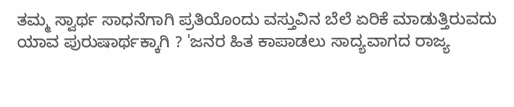ತಮ್ಮ ಸ್ವಾರ್ಥ ಸಾಧನೆಗಾಗಿ ಪ್ರತಿಯೊಂದು ವಸ್ತುವಿನ ಬೆಲೆ ಏರಿಕೆ ಮಾಡುತ್ತಿರುವದು ಯಾವ ಪುರುಷಾರ್ಥಕ್ಕಾಗಿ ? 'ಜನರ ಹಿತ ಕಾಪಾಡಲು ಸಾದ್ಯವಾಗದ‌ ರಾಜ್ಯ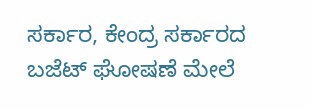ಸರ್ಕಾರ‌, ಕೇಂದ್ರ ಸರ್ಕಾರದ ಬಜೆಟ್ ಘೋಷಣೆ ಮೇಲೆ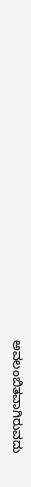ಅವಲಂಬಿತವಾಗಿರುವದು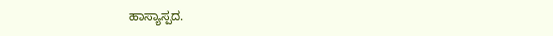ಹಾಸ್ಯಾಸ್ಪದ.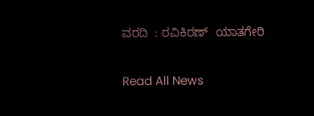ವರದಿ  : ರವಿಕಿರಣ್  ಯಾತಗೇರಿ

Read All News